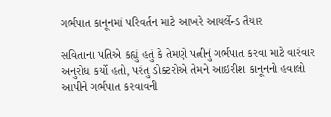ગર્ભપાત કાનૂનમાં પરિવર્તન માટે આખરે આયર્લેન્ડ તૈયાર

સવિતાના પતિએ કહ્યું હતું કે તેમણે પત્નીનું ગર્ભપાત કરવા માટે વારંવાર અનુરોધ કર્યો હતો, પરંતુ ડોક્ટરોએ તેમને આઇરીશ કાનૂનનો હવાલો આપીને ગર્ભપાત કરવાવની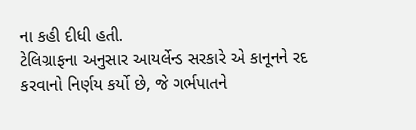ના કહી દીધી હતી.
ટેલિગ્રાફના અનુસાર આયર્લેન્ડ સરકારે એ કાનૂનને રદ કરવાનો નિર્ણય કર્યો છે, જે ગર્ભપાતને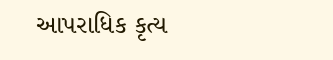આપરાધિક કૃત્ય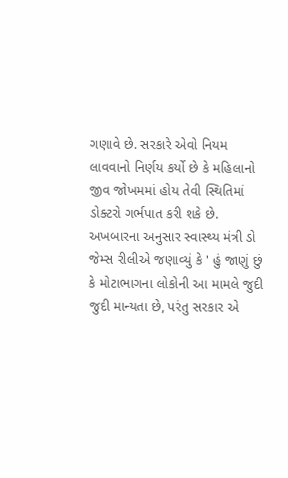ગણાવે છે. સરકારે એવો નિયમ લાવવાનો નિર્ણય કર્યો છે કે મહિલાનો જીવ જોખમમાં હોય તેવી સ્થિતિમાં ડોક્ટરો ગર્ભપાત કરી શકે છે.
અખબારના અનુસાર સ્વાસ્થ્ય મંત્રી ડો જેમ્સ રીલીએ જણાવ્યું કે ' હું જાણું છું કે મોટાભાગના લોકોની આ મામલે જુદી જુદી માન્યતા છે, પરંતુ સરકાર એ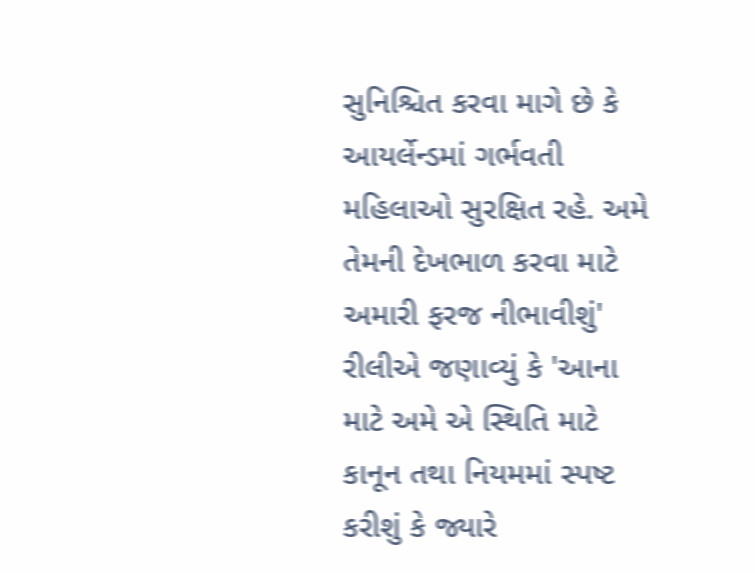સુનિશ્ચિત કરવા માગે છે કે આયર્લેન્ડમાં ગર્ભવતી મહિલાઓ સુરક્ષિત રહે. અમે તેમની દેખભાળ કરવા માટે અમારી ફરજ નીભાવીશું'
રીલીએ જણાવ્યું કે 'આના માટે અમે એ સ્થિતિ માટે કાનૂન તથા નિયમમાં સ્પષ્ટ કરીશું કે જ્યારે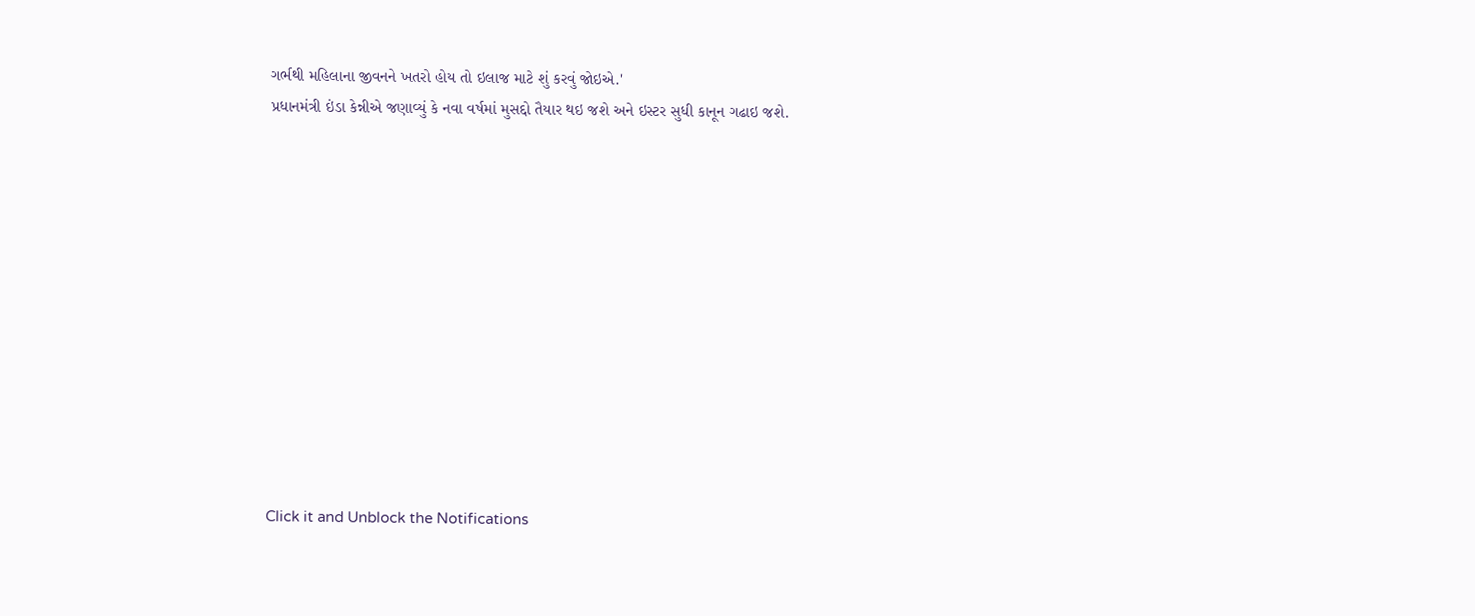ગર્ભથી મહિલાના જીવનને ખતરો હોય તો ઇલાજ માટે શું કરવું જોઇએ.'
પ્રધાનમંત્રી ઇંડા કેન્નીએ જણાવ્યું કે નવા વર્ષમાં મુસદ્દો તૈયાર થઇ જશે અને ઇસ્ટર સુધી કાનૂન ગઢાઇ જશે.












Click it and Unblock the Notifications